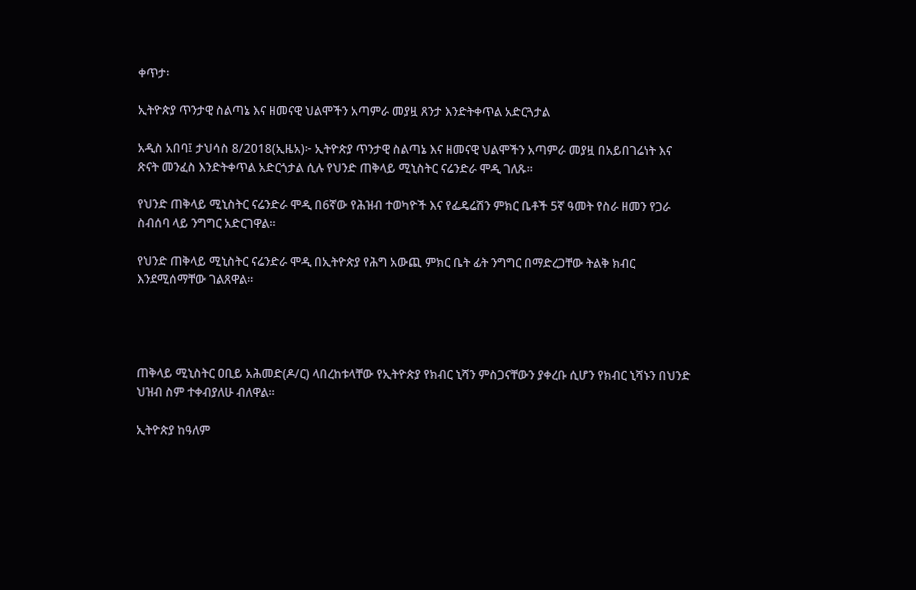ቀጥታ፡

ኢትዮጵያ ጥንታዊ ስልጣኔ እና ዘመናዊ ህልሞችን አጣምራ መያዟ ጸንታ እንድትቀጥል አድርጓታል

አዲስ አበባ፤ ታህሳስ 8/2018(ኢዜአ)፦ ኢትዮጵያ ጥንታዊ ስልጣኔ እና ዘመናዊ ህልሞችን አጣምራ መያዟ በአይበገሬነት እና ጽናት መንፈስ እንድትቀጥል አድርጎታል ሲሉ የህንድ ጠቅላይ ሚኒስትር ናሬንድራ ሞዲ ገለጹ።

የህንድ ጠቅላይ ሚኒስትር ናሬንድራ ሞዲ በ6ኛው የሕዝብ ተወካዮች እና የፌዴሬሽን ምክር ቤቶች 5ኛ ዓመት የስራ ዘመን የጋራ ስብሰባ ላይ ንግግር አድርገዋል።

የህንድ ጠቅላይ ሚኒስትር ናሬንድራ ሞዲ በኢትዮጵያ የሕግ አውጪ ምክር ቤት ፊት ንግግር በማድረጋቸው ትልቅ ክብር እንደሚሰማቸው ገልጸዋል።




ጠቅላይ ሚኒስትር ዐቢይ አሕመድ(ዶ/ር) ላበረከቱላቸው የኢትዮጵያ የክብር ኒሻን ምስጋናቸውን ያቀረቡ ሲሆን የክብር ኒሻኑን በህንድ ህዝብ ስም ተቀብያለሁ ብለዋል።

ኢትዮጵያ ከዓለም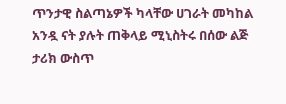ጥንታዊ ስልጣኔዎች ካላቸው ሀገራት መካከል አንዷ ናት ያሉት ጠቅላይ ሚኒስትሩ በሰው ልጅ ታሪክ ውስጥ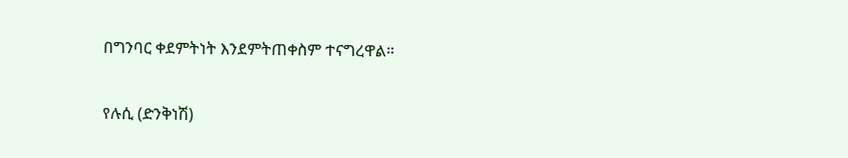በግንባር ቀደምትነት እንደምትጠቀስም ተናግረዋል።

የሉሲ (ድንቅነሽ)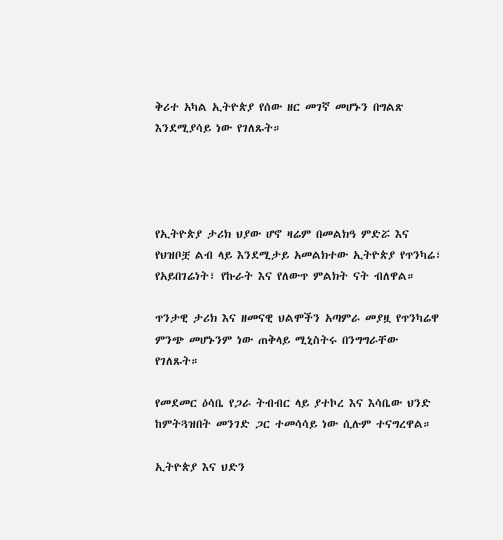ቅሪተ አካል ኢትዮጵያ የሰው ዘር መገኛ መሆኑን በግልጽ እንደሚያሳይ ነው የገለጹት።




የኢትዮጵያ ታሪክ ህያው ሆኖ ዛሬም በመልክዓ ምድሯ እና የህዝቦቿ ልብ ላይ እንደሚታይ አመልክተው ኢትዮጵያ የጥንካሬ፣ የአይበገሬነት፣ የኩራት እና የለውጥ ምልክት ናት ብለዋል።

ጥንታዊ ታሪክ እና ዘመናዊ ህልሞችን አጣምራ መያዟ የጥንካሬዋ ምንጭ መሆኑንም ነው ጠቅላይ ሚኒስትሩ በንግግራቸው የገለጹት።

የመደመር ዕሳቤ የጋራ ትብብር ላይ ያተኮረ እና እሳቤው ህንድ ከምትጓዝበት መንገድ ጋር ተመሳሳይ ነው ሲሉም ተናግረዋል።

ኢትዮጵያ እና ህድን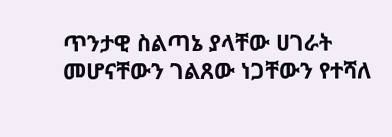ጥንታዊ ስልጣኔ ያላቸው ሀገራት መሆናቸውን ገልጸው ነጋቸውን የተሻለ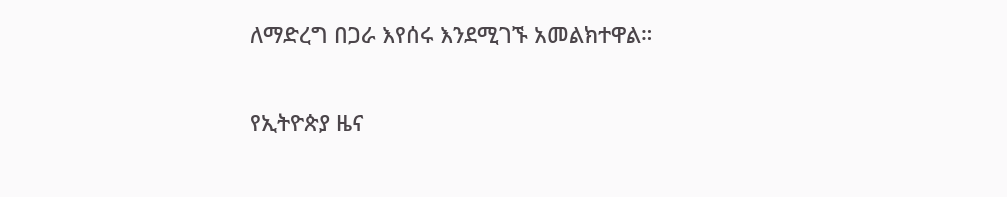ለማድረግ በጋራ እየሰሩ እንደሚገኙ አመልክተዋል።

የኢትዮጵያ ዜና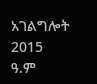አገልግሎት
2015
ዓ.ም